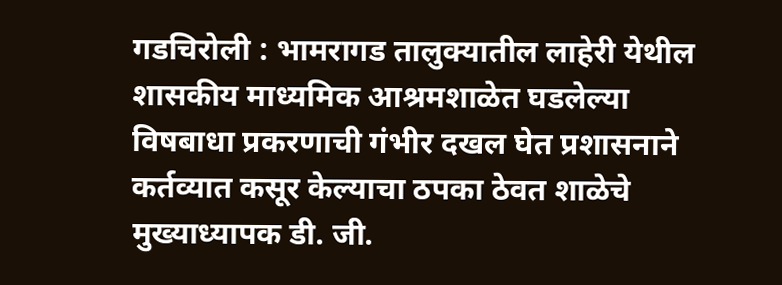गडचिरोली : भामरागड तालुक्यातील लाहेरी येथील शासकीय माध्यमिक आश्रमशाळेत घडलेल्या विषबाधा प्रकरणाची गंभीर दखल घेत प्रशासनाने कर्तव्यात कसूर केल्याचा ठपका ठेवत शाळेचे मुख्याध्यापक डी. जी.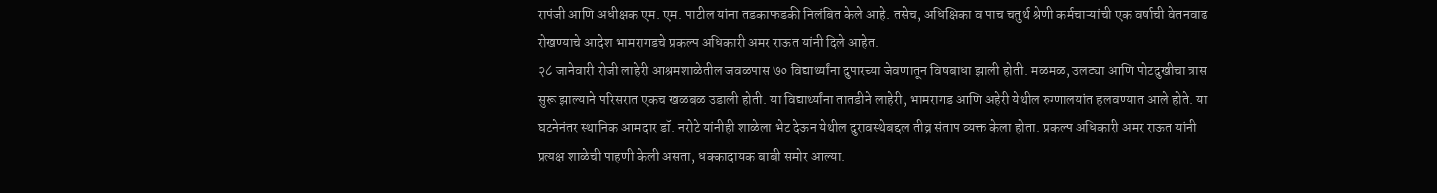रापंजी आणि अधीक्षक एम. एम. पाटील यांना तडकाफडकी निलंबित केले आहे. तसेच, अधिक्षिका व पाच चतुर्थ श्रेणी कर्मचाऱ्यांची एक वर्षाची वेतनवाढ रोखण्याचे आदेश भामरागडचे प्रकल्प अधिकारी अमर राऊत यांनी दिले आहेत.
२८ जानेवारी रोजी लाहेरी आश्रमशाळेतील जवळपास ७० विद्यार्थ्यांना दुपारच्या जेवणातून विषबाधा झाली होती. मळमळ, उलट्या आणि पोटदुखीचा त्रास सुरू झाल्याने परिसरात एकच खळबळ उडाली होती. या विद्यार्थ्यांना तातडीने लाहेरी, भामरागड आणि अहेरी येथील रुग्णालयांत हलवण्यात आले होते. या घटनेनंतर स्थानिक आमदार डॉ. नरोटे यांनीही शाळेला भेट देऊन येथील दुरावस्थेबद्दल तीव्र संताप व्यक्त केला होता. प्रकल्प अधिकारी अमर राऊत यांनी प्रत्यक्ष शाळेची पाहणी केली असता, धक्कादायक बाबी समोर आल्या.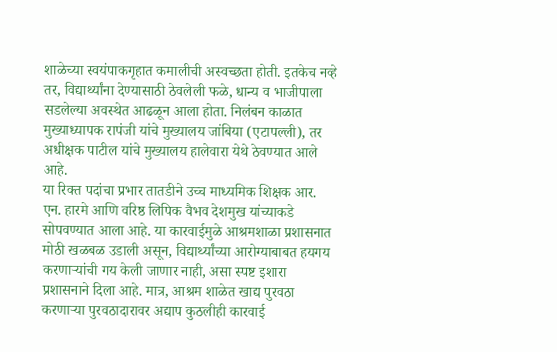शाळेच्या स्वयंपाकगृहात कमालीची अस्वच्छता होती. इतकेच नव्हे तर, विद्यार्थ्यांना देण्यासाठी ठेवलेली फळे, धान्य व भाजीपाला सडलेल्या अवस्थेत आढळून आला होता. निलंबन काळात मुख्याध्यापक रापंजी यांचे मुख्यालय जांबिया (एटापल्ली), तर अधीक्षक पाटील यांचे मुख्यालय हालेवारा येथे ठेवण्यात आले आहे.
या रिक्त पदांचा प्रभार तातडीने उच्च माध्यमिक शिक्षक आर. एन. हारमे आणि वरिष्ठ लिपिक वैभव देशमुख यांच्याकडे सोपवण्यात आला आहे. या कारवाईमुळे आश्रमशाळा प्रशासनात मोठी खळबळ उडाली असून, विद्यार्थ्यांच्या आरोग्याबाबत हयगय करणाऱ्यांची गय केली जाणार नाही, असा स्पष्ट इशारा प्रशासनाने दिला आहे. मात्र, आश्रम शाळेत खाद्य पुरवठा करणाऱ्या पुरवठादारावर अद्याप कुठलीही कारवाई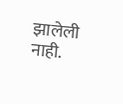झालेली नाही.